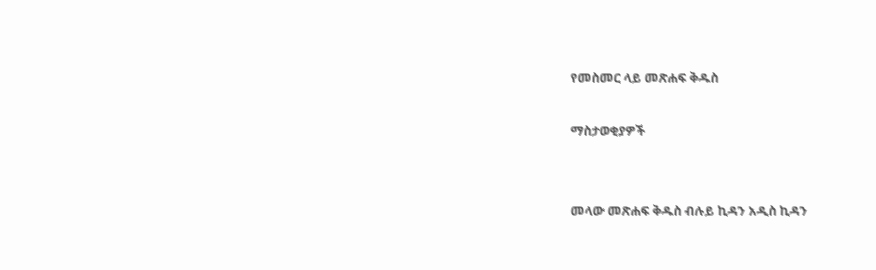የመስመር ላይ መጽሐፍ ቅዱስ

ማስታወቂያዎች


መላው መጽሐፍ ቅዱስ ብሉይ ኪዳን አዲስ ኪዳን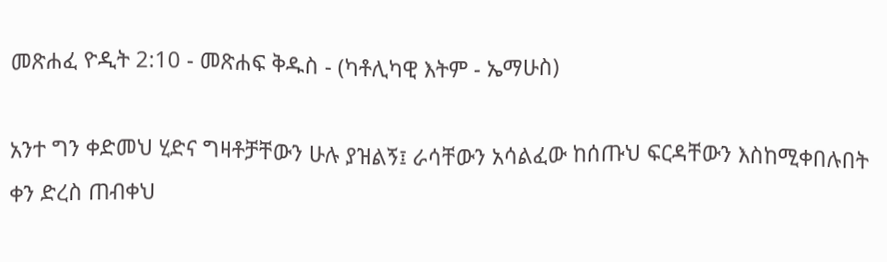መጽሐፈ ዮዲት 2:10 - መጽሐፍ ቅዱስ - (ካቶሊካዊ እትም - ኤማሁስ)

አንተ ግን ቀድመህ ሂድና ግዛቶቻቸውን ሁሉ ያዝልኝ፤ ራሳቸውን አሳልፈው ከሰጡህ ፍርዳቸውን እስከሚቀበሉበት ቀን ድረስ ጠብቀህ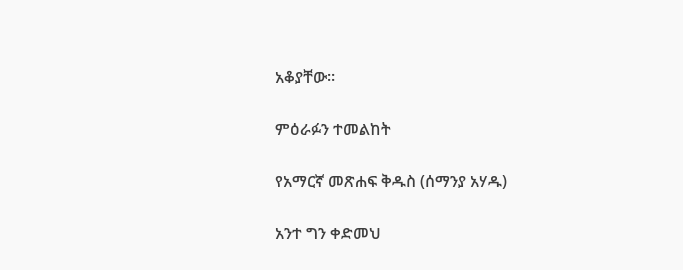አቆያቸው።

ምዕራፉን ተመልከት

የአማርኛ መጽሐፍ ቅዱስ (ሰማንያ አሃዱ)

አንተ ግን ቀድመህ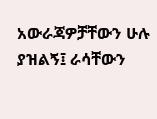አውራጃዎቻቸውን ሁሉ ያዝልኝ፤ ራሳቸውን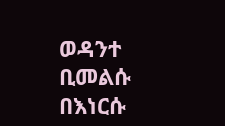ወዳንተ ቢመልሱ በእነርሱ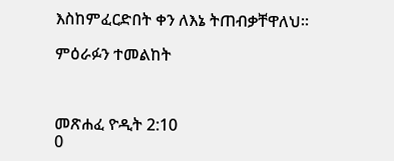እስከምፈርድበት ቀን ለእኔ ትጠብቃቸዋለህ።

ምዕራፉን ተመልከት



መጽሐፈ ዮዲት 2:10
0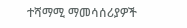ተሻማሚ ማመሳሰሪያዎች